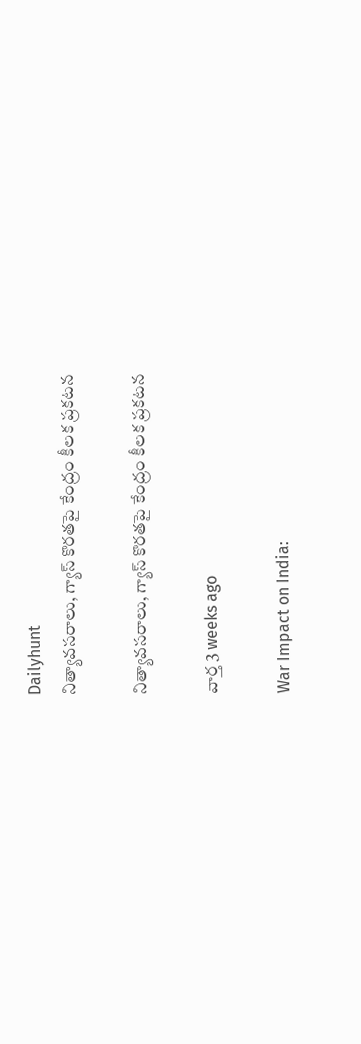Dailyhunt
నిత్యావసరాలు, గ్యాస్ కొరతపై కేంద్రం కీలక ప్రకటన

నిత్యావసరాలు, గ్యాస్ కొరతపై కేంద్రం కీలక ప్రకటన

వార్త 3 weeks ago

War Impact on India: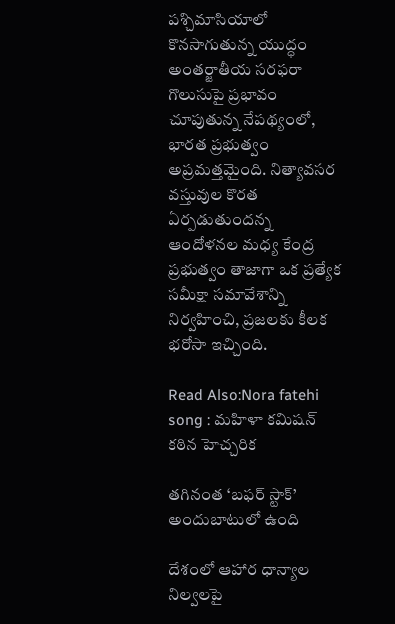పశ్చిమాసియాలో కొనసాగుతున్న యుద్ధం అంతర్జాతీయ సరఫరా గొలుసుపై ప్రభావం చూపుతున్న నేపథ్యంలో, భారత ప్రభుత్వం అప్రమత్తమైంది. నిత్యావసర వస్తువుల కొరత ఏర్పడుతుందన్న ఆందోళనల మధ్య కేంద్ర ప్రభుత్వం తాజాగా ఒక ప్రత్యేక సమీక్షా సమావేశాన్ని నిర్వహించి, ప్రజలకు కీలక భరోసా ఇచ్చింది.

Read Also:Nora fatehi song : మహిళా కమిషన్ కఠిన హెచ్చరిక

తగినంత ‘బఫర్ స్టాక్’ అందుబాటులో ఉంది

దేశంలో ఆహార ధాన్యాల నిల్వలపై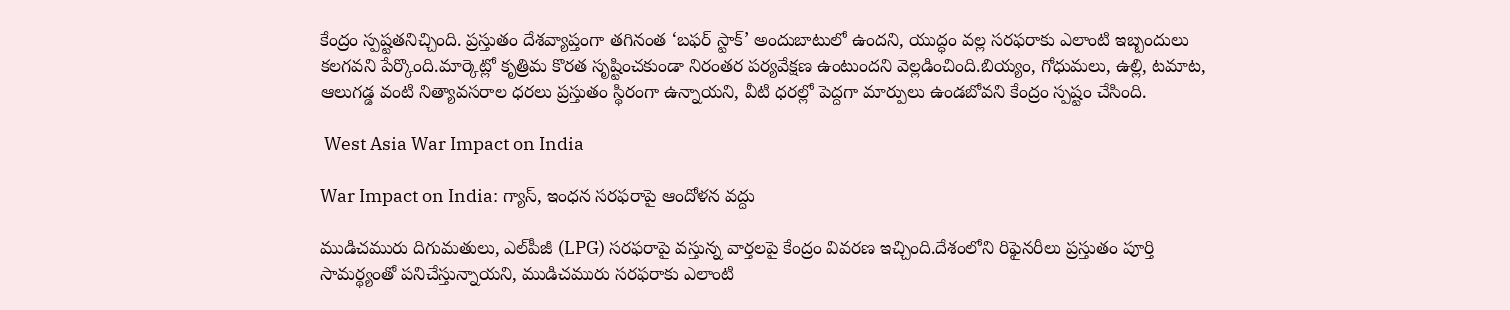కేంద్రం స్పష్టతనిచ్చింది. ప్రస్తుతం దేశవ్యాప్తంగా తగినంత ‘బఫర్ స్టాక్’ అందుబాటులో ఉందని, యుద్ధం వల్ల సరఫరాకు ఎలాంటి ఇబ్బందులు కలగవని పేర్కొంది.మార్కెట్లో కృత్రిమ కొరత సృష్టించకుండా నిరంతర పర్యవేక్షణ ఉంటుందని వెల్లడించింది.బియ్యం, గోధుమలు, ఉల్లి, టమాట, ఆలుగడ్డ వంటి నిత్యావసరాల ధరలు ప్రస్తుతం స్థిరంగా ఉన్నాయని, వీటి ధరల్లో పెద్దగా మార్పులు ఉండబోవని కేంద్రం స్పష్టం చేసింది.

 West Asia War Impact on India

War Impact on India: గ్యాస్, ఇంధన సరఫరాపై ఆందోళన వద్దు

ముడిచమురు దిగుమతులు, ఎల్‌పీజీ (LPG) సరఫరాపై వస్తున్న వార్తలపై కేంద్రం వివరణ ఇచ్చింది.దేశంలోని రిఫైనరీలు ప్రస్తుతం పూర్తి సామర్థ్యంతో పనిచేస్తున్నాయని, ముడిచమురు సరఫరాకు ఎలాంటి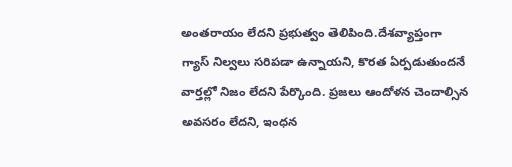అంతరాయం లేదని ప్రభుత్వం తెలిపింది.దేశవ్యాప్తంగా గ్యాస్ నిల్వలు సరిపడా ఉన్నాయని, కొరత ఏర్పడుతుందనే వార్తల్లో నిజం లేదని పేర్కొంది. ప్రజలు ఆందోళన చెందాల్సిన అవసరం లేదని, ఇంధన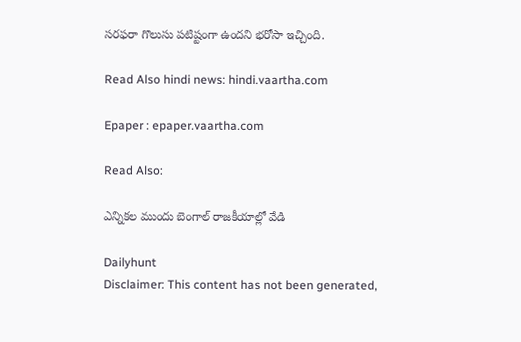సరఫరా గొలుసు పటిష్టంగా ఉందని భరోసా ఇచ్చింది.

Read Also hindi news: hindi.vaartha.com

Epaper : epaper.vaartha.com

Read Also:

ఎన్నికల ముందు బెంగాల్ రాజకీయాల్లో వేడి

Dailyhunt
Disclaimer: This content has not been generated,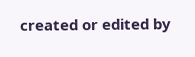created or edited by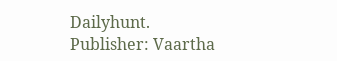Dailyhunt. Publisher: Vaartha